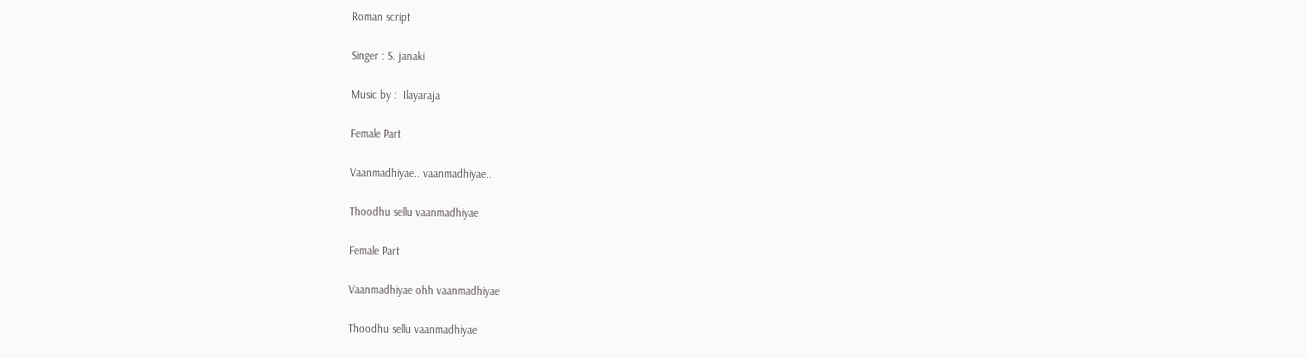Roman script

Singer : S. janaki

Music by :  Ilayaraja

Female Part

Vaanmadhiyae.. vaanmadhiyae..

Thoodhu sellu vaanmadhiyae

Female Part

Vaanmadhiyae ohh vaanmadhiyae

Thoodhu sellu vaanmadhiyae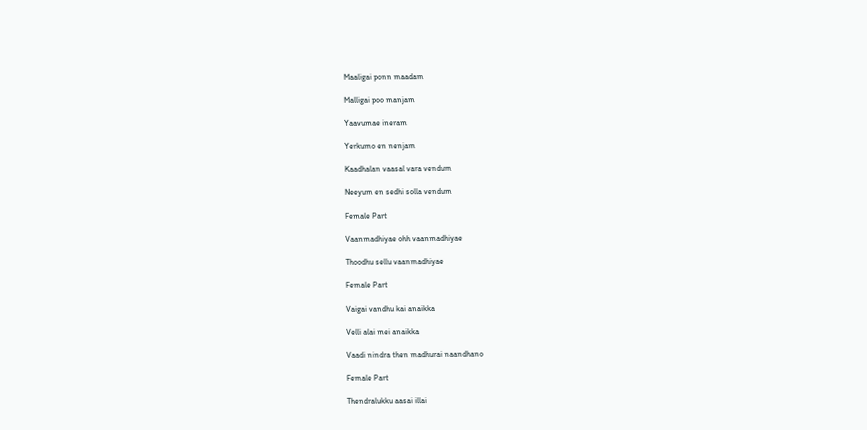Maaligai ponn maadam

Malligai poo manjam

Yaavumae ineram

Yerkumo en nenjam

Kaadhalan vaasal vara vendum

Neeyum en sedhi solla vendum

Female Part

Vaanmadhiyae ohh vaanmadhiyae

Thoodhu sellu vaanmadhiyae

Female Part

Vaigai vandhu kai anaikka

Velli alai mei anaikka

Vaadi nindra then madhurai naandhano

Female Part

Thendralukku aasai illai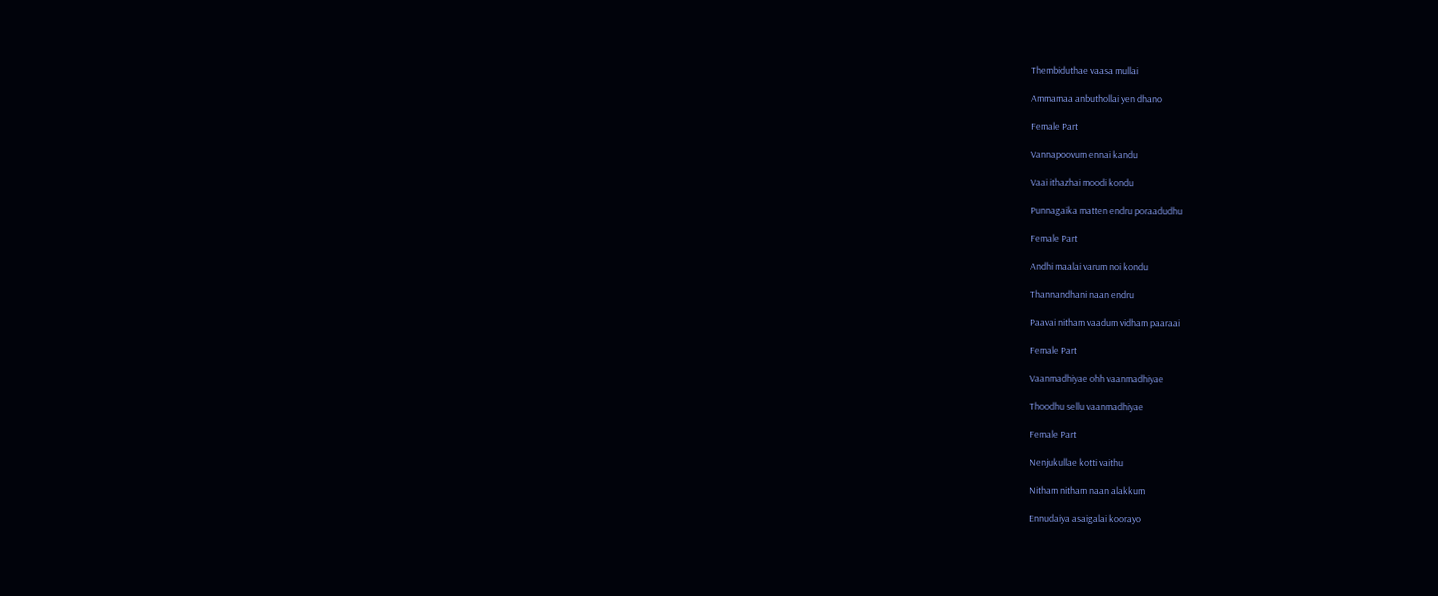Thembiduthae vaasa mullai

Ammamaa anbuthollai yen dhano

Female Part

Vannapoovum ennai kandu

Vaai ithazhai moodi kondu

Punnagaika matten endru poraadudhu

Female Part

Andhi maalai varum noi kondu

Thannandhani naan endru

Paavai nitham vaadum vidham paaraai

Female Part

Vaanmadhiyae ohh vaanmadhiyae

Thoodhu sellu vaanmadhiyae

Female Part

Nenjukullae kotti vaithu

Nitham nitham naan alakkum

Ennudaiya asaigalai koorayo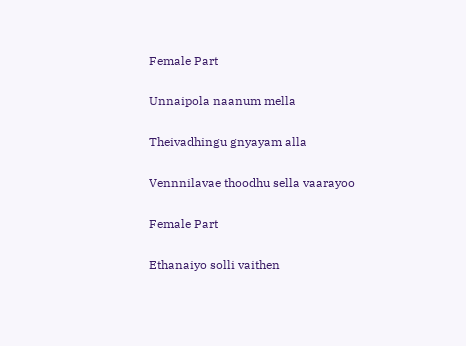Female Part

Unnaipola naanum mella

Theivadhingu gnyayam alla

Vennnilavae thoodhu sella vaarayoo

Female Part

Ethanaiyo solli vaithen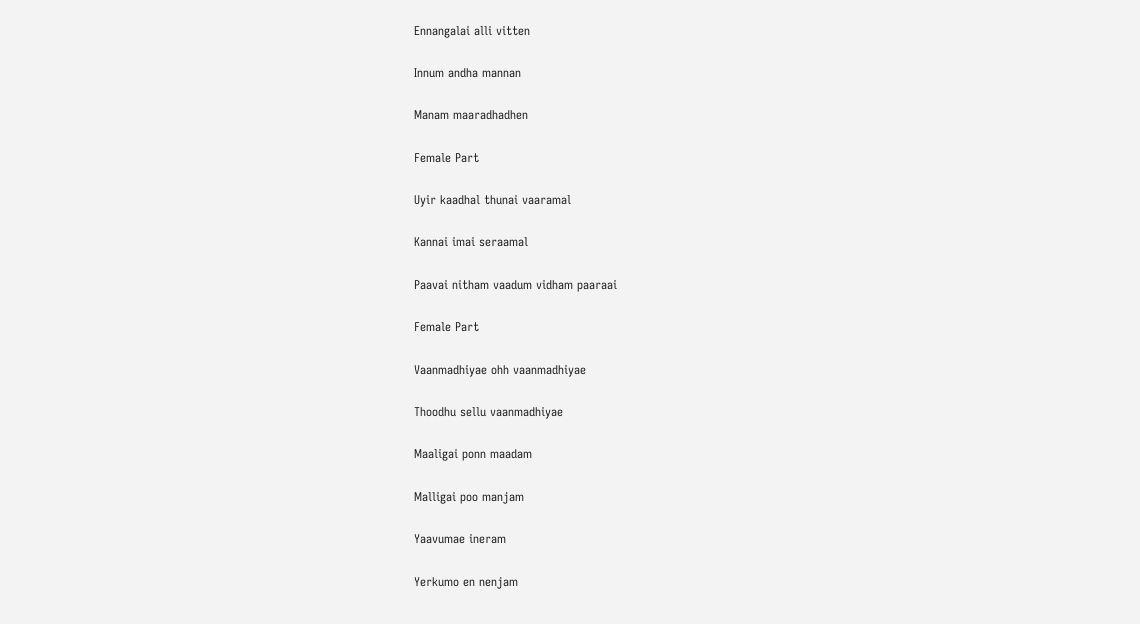Ennangalai alli vitten

Innum andha mannan

Manam maaradhadhen

Female Part

Uyir kaadhal thunai vaaramal

Kannai imai seraamal

Paavai nitham vaadum vidham paaraai

Female Part

Vaanmadhiyae ohh vaanmadhiyae

Thoodhu sellu vaanmadhiyae

Maaligai ponn maadam

Malligai poo manjam

Yaavumae ineram

Yerkumo en nenjam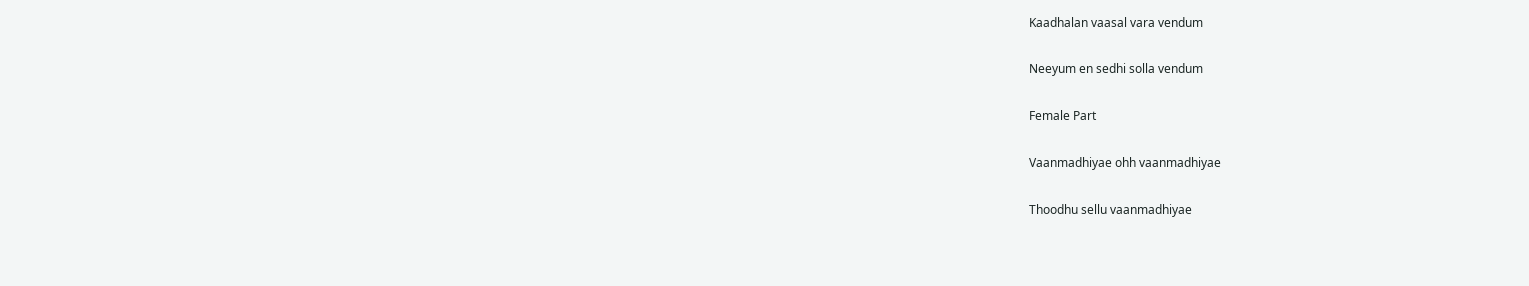Kaadhalan vaasal vara vendum

Neeyum en sedhi solla vendum

Female Part

Vaanmadhiyae ohh vaanmadhiyae

Thoodhu sellu vaanmadhiyae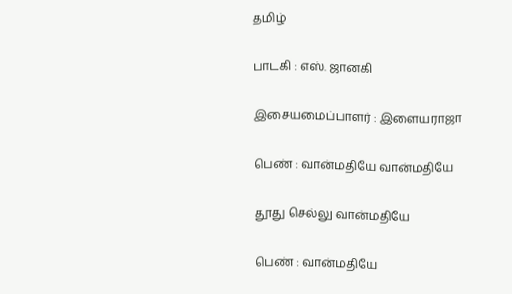தமிழ்

பாடகி : எஸ். ஜானகி

இசையமைப்பாளர் : இளையராஜா

பெண் : வான்மதியே வான்மதியே

தூது செல்லு வான்மதியே

பெண் : வான்மதியே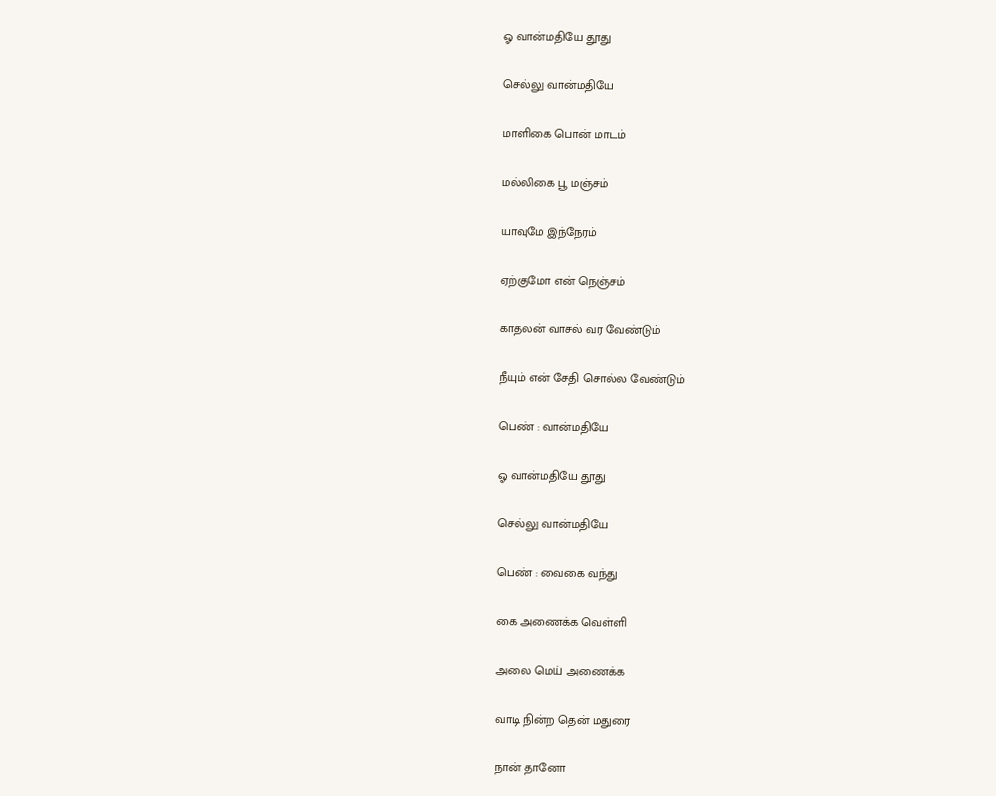ஓ வான்மதியே தூது

செல்லு வான்மதியே

மாளிகை பொன் மாடம்

மல்லிகை பூ மஞ்சம்

யாவுமே இந்நேரம்

ஏற்குமோ என் நெஞ்சம்

காதலன் வாசல் வர வேண்டும்

நீயும் என் சேதி சொல்ல வேண்டும்

பெண் : வான்மதியே

ஓ வான்மதியே தூது

செல்லு வான்மதியே

பெண் : வைகை வந்து

கை அணைக்க வெள்ளி

அலை மெய் அணைக்க

வாடி நின்ற தென் மதுரை

நான் தானோ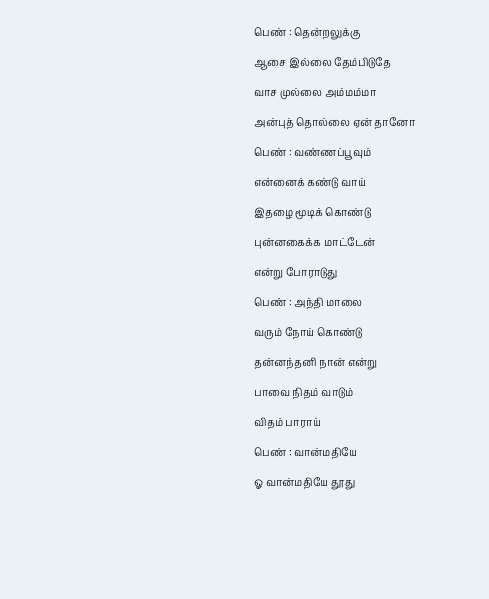பெண் : தென்றலுக்கு

ஆசை இல்லை தேம்பிடுதே

வாச முல்லை அம்மம்மா

அன்புத் தொல்லை ஏன் தானோ

பெண் : வண்ணப்பூவும்

என்னைக் கண்டு வாய்

இதழை மூடிக் கொண்டு

புன்னகைக்க மாட்டேன்

என்று போராடுது

பெண் : அந்தி மாலை

வரும் நோய் கொண்டு

தன்னந்தனி நான் என்று

பாவை நிதம் வாடும்

விதம் பாராய்

பெண் : வான்மதியே

ஓ வான்மதியே தூது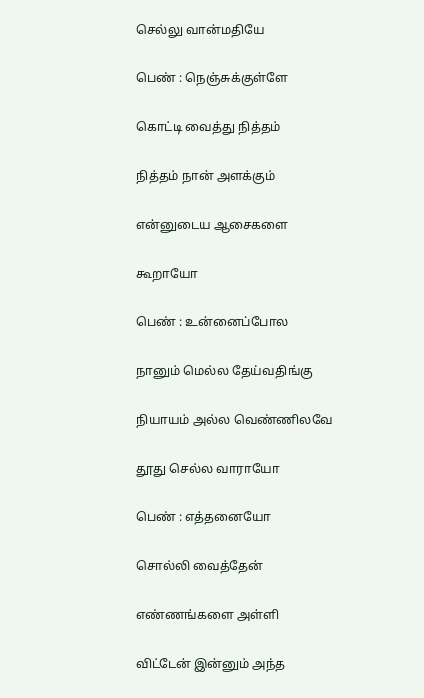செல்லு வான்மதியே

பெண் : நெஞ்சுக்குள்ளே

கொட்டி வைத்து நித்தம்

நித்தம் நான் அளக்கும்

என்னுடைய ஆசைகளை

கூறாயோ

பெண் : உன்னைப்போல

நானும் மெல்ல தேய்வதிங்கு

நியாயம் அல்ல வெண்ணிலவே

தூது செல்ல வாராயோ

பெண் : எத்தனையோ

சொல்லி வைத்தேன்

எண்ணங்களை அள்ளி

விட்டேன் இன்னும் அந்த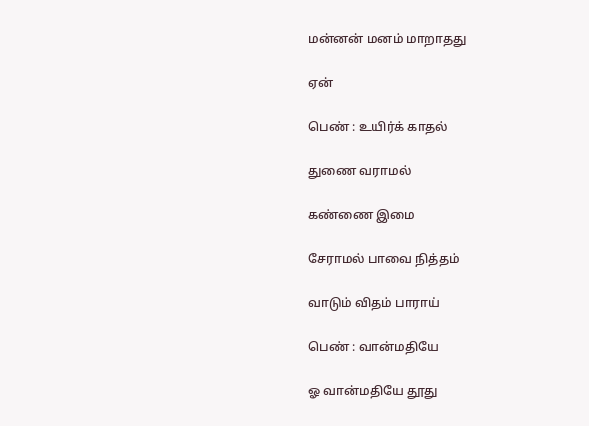மன்னன் மனம் மாறாதது

ஏன்

பெண் : உயிர்க் காதல்

துணை வராமல்

கண்ணை இமை

சேராமல் பாவை நித்தம்

வாடும் விதம் பாராய்

பெண் : வான்மதியே

ஓ வான்மதியே தூது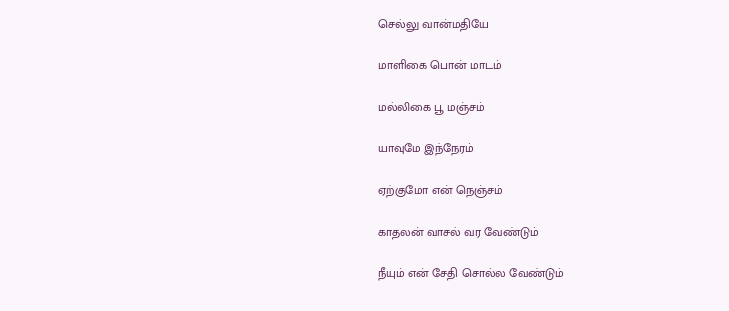செல்லு வான்மதியே

மாளிகை பொன் மாடம்

மல்லிகை பூ மஞ்சம்

யாவுமே இந்நேரம்

ஏற்குமோ என் நெஞ்சம்

காதலன் வாசல் வர வேண்டும்

நீயும் என் சேதி சொல்ல வேண்டும்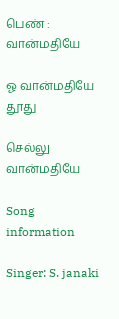பெண் : வான்மதியே

ஓ வான்மதியே தூது

செல்லு வான்மதியே

Song information

Singer: S. janaki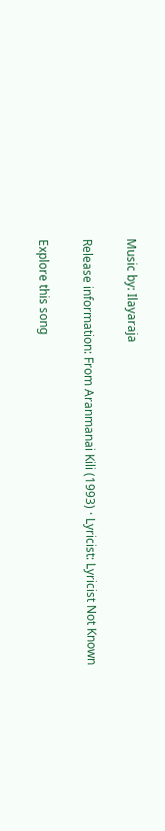Music by: Ilayaraja

Release information: From Aranmanai Kili (1993) · Lyricist: Lyricist Not Known

Explore this song